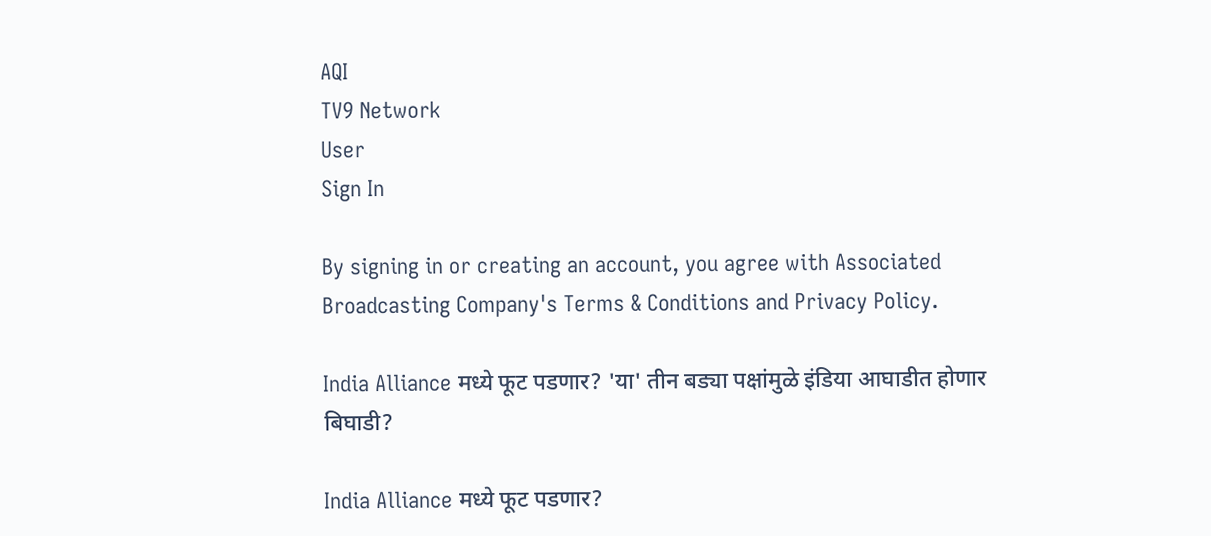AQI
TV9 Network
User
Sign In

By signing in or creating an account, you agree with Associated Broadcasting Company's Terms & Conditions and Privacy Policy.

India Alliance मध्ये फूट पडणार? 'या' तीन बड्या पक्षांमुळे इंडिया आघाडीत होणार बिघाडी?

India Alliance मध्ये फूट पडणार?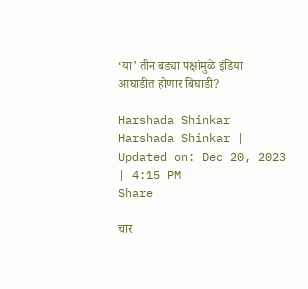‘या’ तीन बड्या पक्षांमुळे इंडिया आघाडीत होणार बिघाडी?

Harshada Shinkar
Harshada Shinkar | Updated on: Dec 20, 2023 | 4:15 PM
Share

चार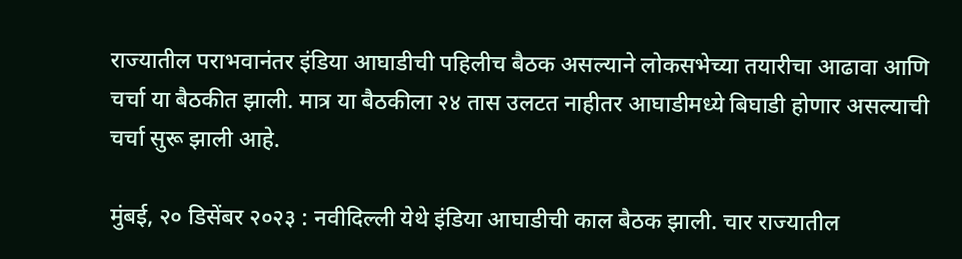राज्यातील पराभवानंतर इंडिया आघाडीची पहिलीच बैठक असल्याने लोकसभेच्या तयारीचा आढावा आणि चर्चा या बैठकीत झाली. मात्र या बैठकीला २४ तास उलटत नाहीतर आघाडीमध्ये बिघाडी होणार असल्याची चर्चा सुरू झाली आहे.

मुंबई, २० डिसेंबर २०२३ : नवीदिल्ली येथे इंडिया आघाडीची काल बैठक झाली. चार राज्यातील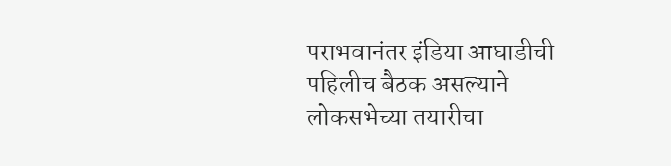पराभवानंतर इंडिया आघाडीची पहिलीच बैठक असल्याने लोकसभेच्या तयारीचा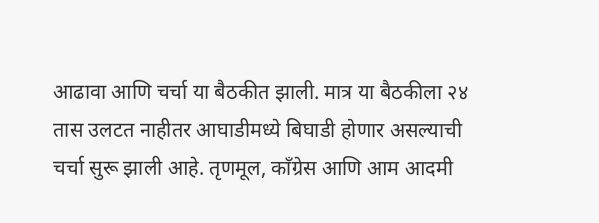आढावा आणि चर्चा या बैठकीत झाली. मात्र या बैठकीला २४ तास उलटत नाहीतर आघाडीमध्ये बिघाडी होणार असल्याची चर्चा सुरू झाली आहे. तृणमूल, कॉंग्रेस आणि आम आदमी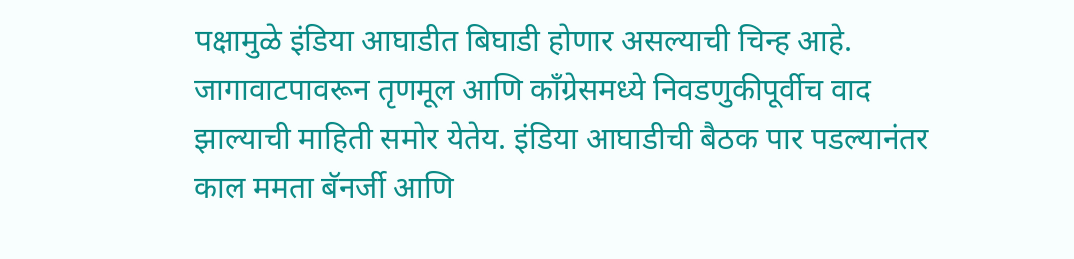पक्षामुळे इंडिया आघाडीत बिघाडी होणार असल्याची चिन्ह आहे. जागावाटपावरून तृणमूल आणि काँग्रेसमध्ये निवडणुकीपूर्वीच वाद झाल्याची माहिती समोर येतेय. इंडिया आघाडीची बैठक पार पडल्यानंतर काल ममता बॅनर्जी आणि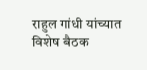राहुल गांधी यांच्यात विशेष बैठक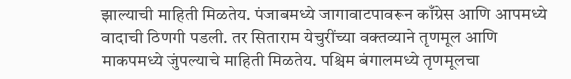झाल्याची माहिती मिळतेय. पंजाबमध्ये जागावाटपावरून काँग्रेस आणि आपमध्ये वादाची ठिणगी पडली. तर सिताराम येचुरींच्या वक्तव्याने तृणमूल आणि माकपमध्ये जुंपल्याचे माहिती मिळतेय. पश्चिम बंगालमध्ये तृणमूलचा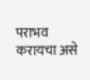पराभव करायचा असे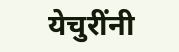येचुरींनी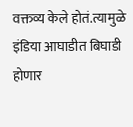वक्तव्य केले होतं.त्यामुळे इंडिया आघाडीत बिघाडी होणार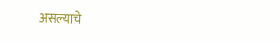असल्याचे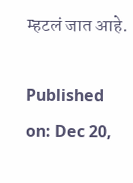म्हटलं जात आहे.

Published on: Dec 20,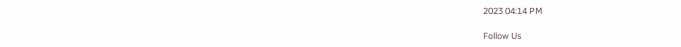2023 04:14 PM

Follow Us